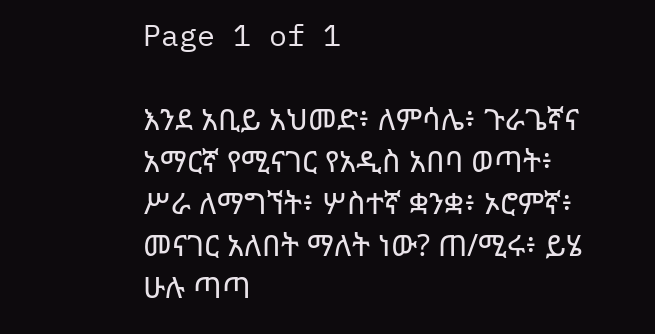Page 1 of 1

እንደ አቢይ አህመድ፥ ለምሳሌ፥ ጉራጌኛና አማርኛ የሚናገር የአዲስ አበባ ወጣት፥ ሥራ ለማግኘት፥ ሦስተኛ ቋንቋ፥ ኦሮምኛ፥ መናገር አለበት ማለት ነው? ጠ/ሚሩ፥ ይሄ ሁሉ ጣጣ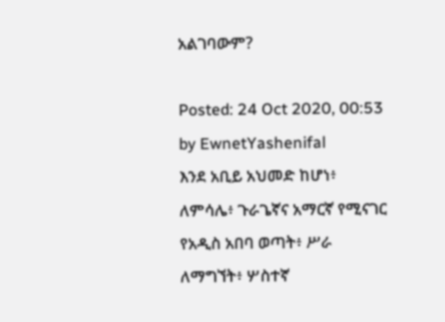አልገባውም?

Posted: 24 Oct 2020, 00:53
by EwnetYashenifal
እንደ አቢይ አህመድ ከሆነ፥ ለምሳሌ፥ ጉራጌኛና አማርኛ የሚናገር የአዲስ አበባ ወጣት፥ ሥራ ለማግኘት፥ ሦስተኛ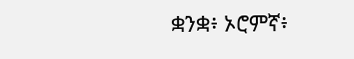ቋንቋ፥ ኦሮምኛ፥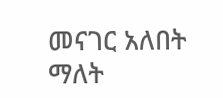መናገር አለበት ማለት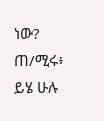ነው? ጠ/ሚሩ፥ ይሄ ሁሉ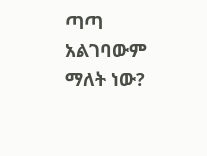ጣጣ አልገባውም ማለት ነው?